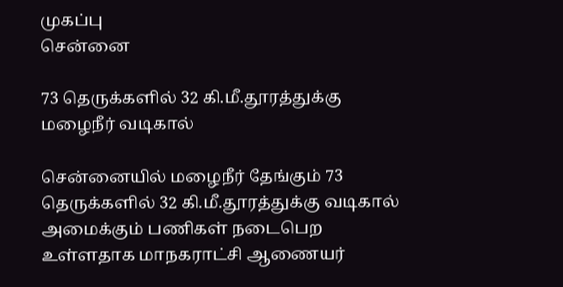முகப்பு
சென்னை

73 தெருக்களில் 32 கி.மீ.தூரத்துக்கு மழைநீர் வடிகால்

சென்னையில் மழைநீர் தேங்கும் 73 தெருக்களில் 32 கி.மீ.தூரத்துக்கு வடிகால் அமைக்கும் பணிகள் நடைபெற உள்ளதாக மாநகராட்சி ஆணையர்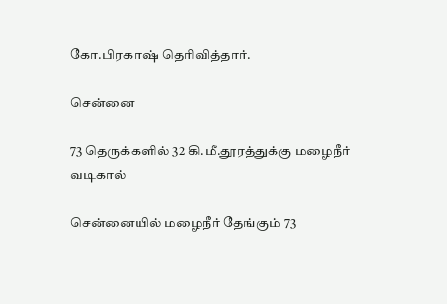கோ.பிரகாஷ் தெரிவித்தார்.

சென்னை

73 தெருக்களில் 32 கி.மீ.தூரத்துக்கு மழைநீர் வடிகால்

சென்னையில் மழைநீர் தேங்கும் 73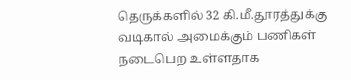தெருக்களில் 32 கி.மீ.தூரத்துக்கு வடிகால் அமைக்கும் பணிகள் நடைபெற உள்ளதாக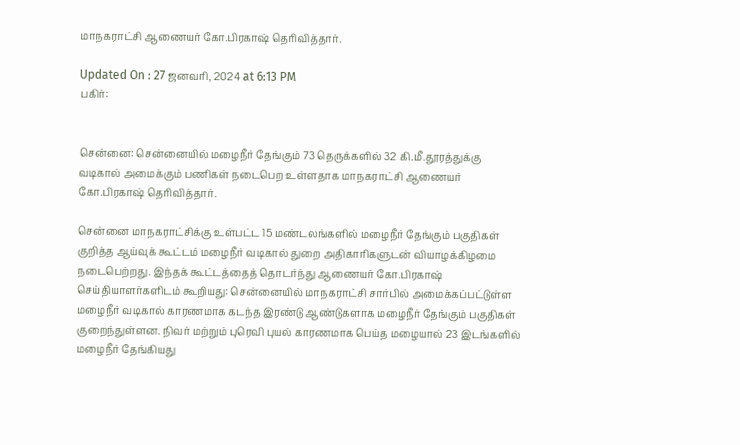மாநகராட்சி ஆணையர் கோ.பிரகாஷ் தெரிவித்தார்.

Updated On : 27 ஜனவரி, 2024 at 6:13 PM
பகிர்:


சென்னை: சென்னையில் மழைநீர் தேங்கும் 73 தெருக்களில் 32 கி.மீ.தூரத்துக்கு வடிகால் அமைக்கும் பணிகள் நடைபெற உள்ளதாக மாநகராட்சி ஆணையர் கோ.பிரகாஷ் தெரிவித்தார்.

சென்னை மாநகராட்சிக்கு உள்பட்ட 15 மண்டலங்களில் மழைநீர் தேங்கும் பகுதிகள் குறித்த ஆய்வுக் கூட்டம் மழைநீர் வடிகால் துறை அதிகாரிகளுடன் வியாழக்கிழமை நடைபெற்றது. இந்தக் கூட்டத்தைத் தொடர்ந்து ஆணையர் கோ.பிரகாஷ் செய்தியாளர்களிடம் கூறியது: சென்னையில் மாநகராட்சி சார்பில் அமைக்கப்பட்டுள்ள மழைநீர் வடிகால் காரணமாக கடந்த இரண்டு ஆண்டுகளாக மழைநீர் தேங்கும் பகுதிகள் குறைந்துள்ளன. நிவர் மற்றும் புரெவி புயல் காரணமாக பெய்த மழையால் 23 இடங்களில் மழைநீர் தேங்கியது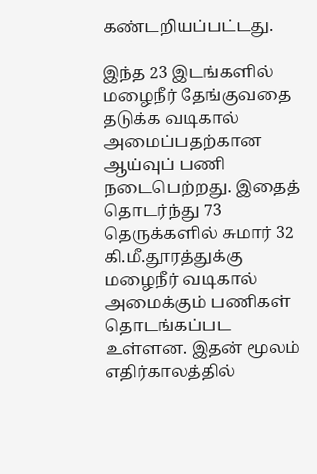கண்டறியப்பட்டது.

இந்த 23 இடங்களில் மழைநீர் தேங்குவதை தடுக்க வடிகால் அமைப்பதற்கான ஆய்வுப் பணி நடைபெற்றது. இதைத் தொடர்ந்து 73 தெருக்களில் சுமார் 32 கி.மீ.தூரத்துக்கு மழைநீர் வடிகால் அமைக்கும் பணிகள் தொடங்கப்பட உள்ளன. இதன் மூலம் எதிர்காலத்தில்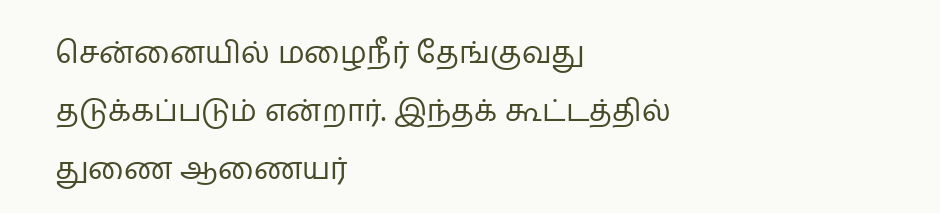சென்னையில் மழைநீர் தேங்குவது தடுக்கப்படும் என்றார். இந்தக் கூட்டத்தில் துணை ஆணையர்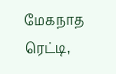மேகநாத ரெட்டி,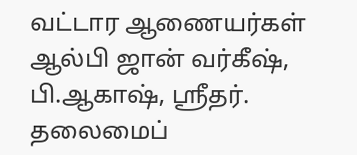வட்டார ஆணையர்கள் ஆல்பி ஜான் வர்கீஷ், பி.ஆகாஷ், ஸ்ரீதர். தலைமைப்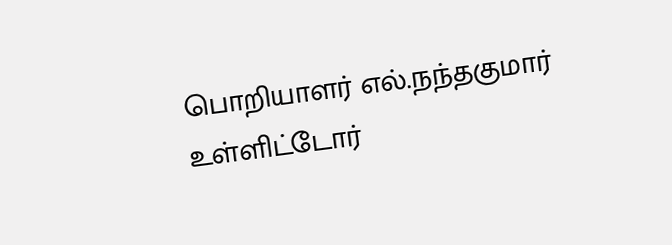பொறியாளர் எல்.நந்தகுமார் உள்ளிட்டோர்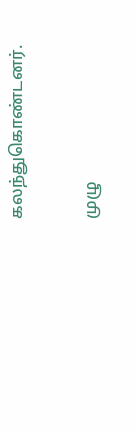கலந்துகொண்டனர்.

முழு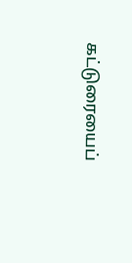கட்டுரையைப்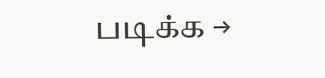படிக்க →